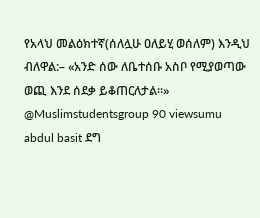የአላህ መልዕክተኛ(ሰለሏሁ ዐለይሂ ወሰለም) እንዲህ ብለዋል:– «አንድ ሰው ለቤተሰቡ አስቦ የሚያወጣው ወጪ እንደ ሰደቃ ይቆጠርለታል።» @Muslimstudentsgroup 90 viewsumu abdul basit ደግ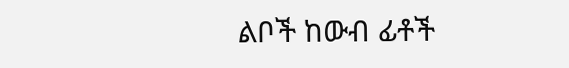ልቦች ከውብ ፊቶች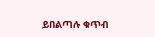ይበልጣሉ ቁጥብ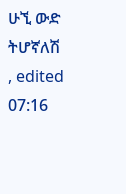ሁኚ ውድ ትሆኛለሽ , edited 07:16